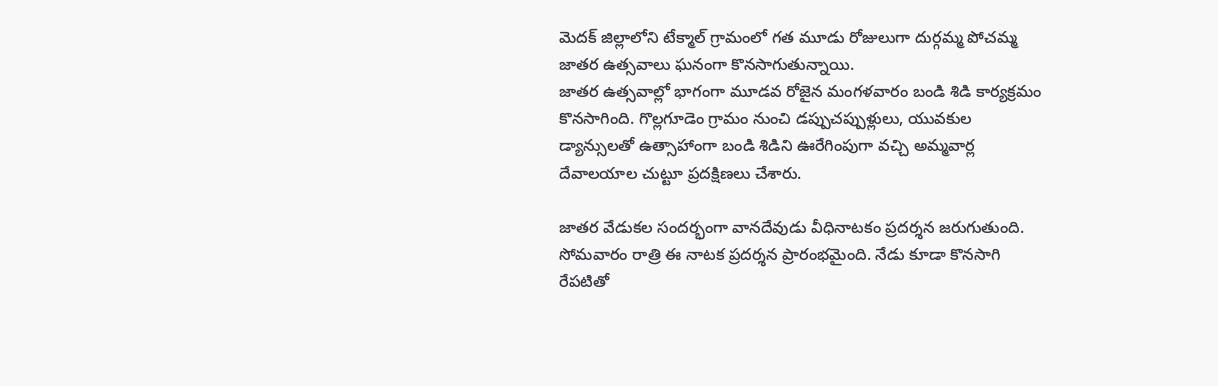మెదక్ జిల్లాలోని టేక్మాల్ గ్రామంలో గత మూడు రోజులుగా దుర్గమ్మ పోచమ్మ జాతర ఉత్సవాలు ఘనంగా కొనసాగుతున్నాయి.
జాతర ఉత్సవాల్లో భాగంగా మూడవ రోజైన మంగళవారం బండి శిడి కార్యక్రమం కొనసాగింది. గొల్లగూడెం గ్రామం నుంచి డప్పుచప్పుళ్లులు, యువకుల డ్యాన్సులతో ఉత్సాహాంగా బండి శిడిని ఊరేగింపుగా వచ్చి అమ్మవార్ల దేవాలయాల చుట్టూ ప్రదక్షిణలు చేశారు.

జాతర వేడుకల సందర్భంగా వానదేవుడు వీధినాటకం ప్రదర్శన జరుగుతుంది. సోమవారం రాత్రి ఈ నాటక ప్రదర్శన ప్రారంభమైంది. నేడు కూడా కొనసాగి రేపటితో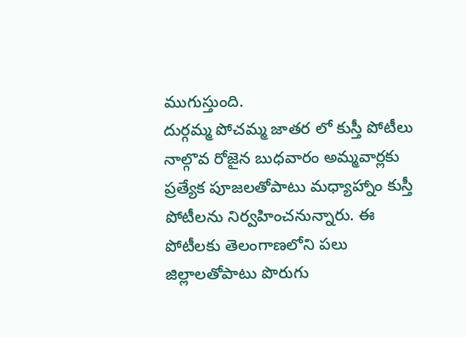ముగుస్తుంది.
దుర్గమ్మ పోచమ్మ జాతర లో కుస్తీ పోటీలు
నాల్గొవ రోజైన బుధవారం అమ్మవార్లకు ప్రత్యేక పూజలతోపాటు మధ్యాహ్నాం కుస్తీ పోటీలను నిర్వహించనున్నారు. ఈ పోటీలకు తెలంగాణలోని పలు జిల్లాలతోపాటు పొరుగు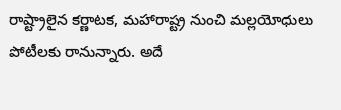రాష్ట్రాలైన కర్ణాటక, మహారాష్ట్ర నుంచి మల్లయోధులు పోటీలకు రానున్నారు. అదే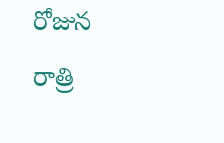రోజున రాత్రి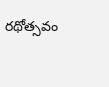రథోత్సవం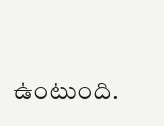ఉంటుంది.